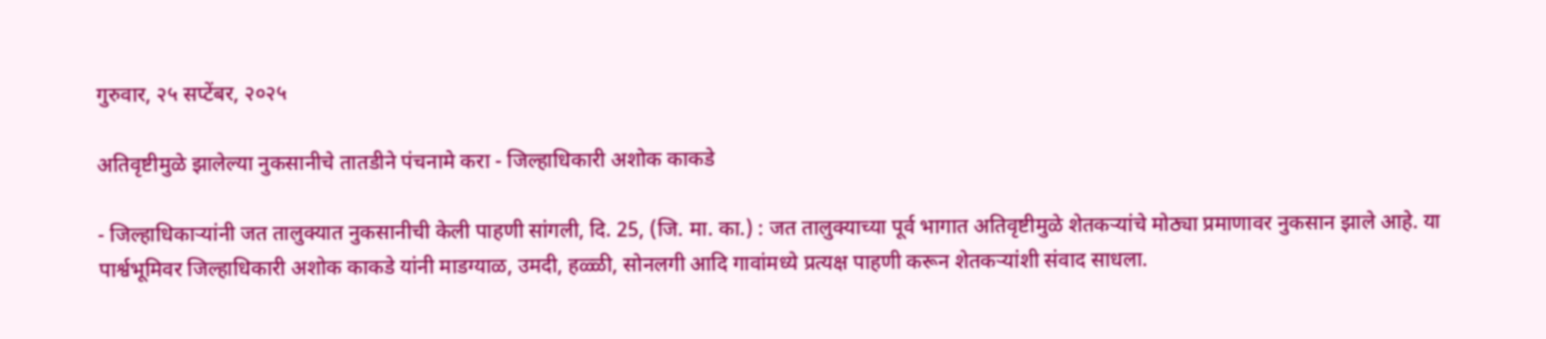गुरुवार, २५ सप्टेंबर, २०२५

अतिवृष्टीमुळे झालेल्या नुकसानीचे तातडीने पंचनामे करा - जिल्हाधिकारी अशोक काकडे

- जिल्हाधिकाऱ्यांनी जत तालुक्यात नुकसानीची केली पाहणी सांगली, दि. 25, (जि. मा. का.) : जत तालुक्याच्या पूर्व भागात अतिवृष्टीमुळे शेतकऱ्यांचे मोठ्या प्रमाणावर नुकसान झाले आहे. या पार्श्वभूमिवर जिल्हाधिकारी अशोक काकडे यांनी माडग्याळ, उमदी, हळ्ळी, सोनलगी आदि गावांमध्ये प्रत्यक्ष पाहणी करून शेतकऱ्यांशी संवाद साधला.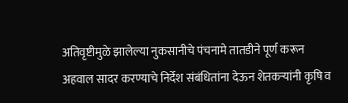अतिवृष्टीमुळे झालेल्या नुकसानीचे पंचनामे तातडीने पूर्ण करून अहवाल सादर करण्याचे निर्देश संबंधितांना देऊन शेतकऱ्यांनी कृषि व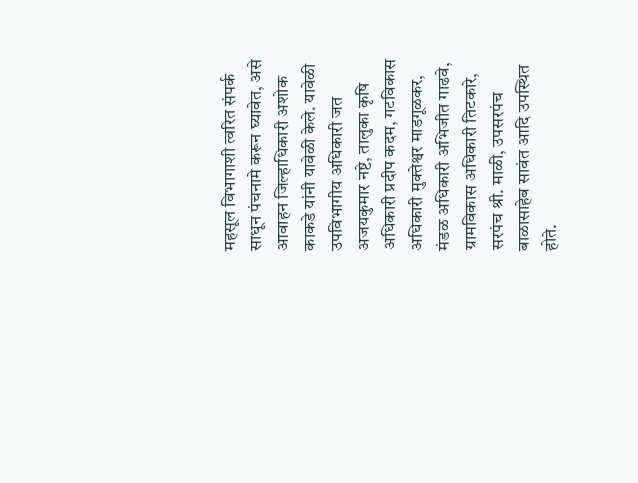महसूल विभागाशी त्वरित संपर्क साधून पंचनामे करून घ्यावेत, असे आवाहन जिल्हाधिकारी अशोक काकडे यांनी यावेळी केले. यावेळी उपविभागीय अधिकारी जत अजयकुमार नष्टे, तालुका कृषि अधिकारी प्रदीप कदम, गटविकास अधिकारी मुक्तेश्वर माडगूळकर, मंडळ अधिकारी अभिजीत गाढवे, ग्रामविकास अधिकारी तिटकारे, सरपंच श्री. माळी, उपसरपंच बाळासाहेब सावंत आदि उपस्थित होते.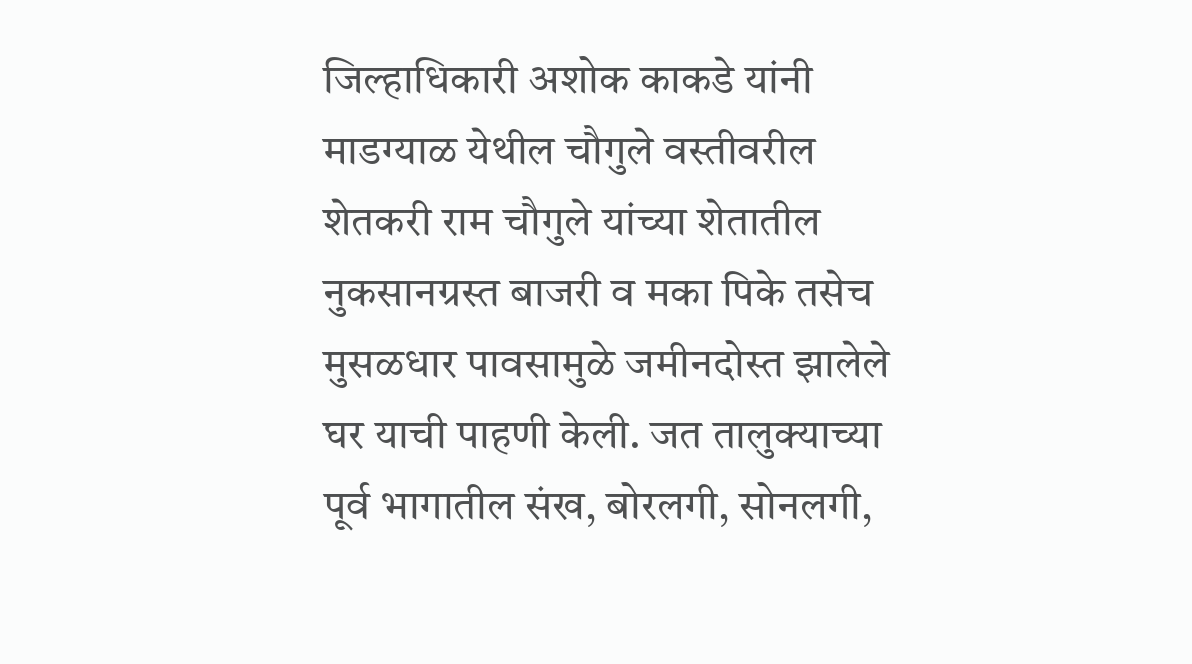जिल्हाधिकारी अशोक काकडे यांनी माडग्याळ येथील चौगुले वस्तीवरील शेतकरी राम चौगुले यांच्या शेतातील नुकसानग्रस्त बाजरी व मका पिके तसेच मुसळधार पावसामुळे जमीनदोस्त झालेले घर याची पाहणी केली. जत तालुक्याच्या पूर्व भागातील संख, बोरलगी, सोनलगी,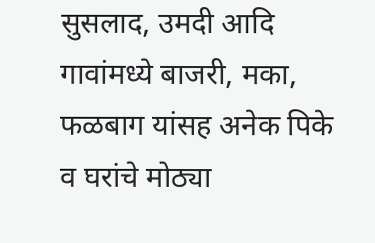सुसलाद, उमदी आदि गावांमध्ये बाजरी, मका, फळबाग यांसह अनेक पिके व घरांचे मोठ्या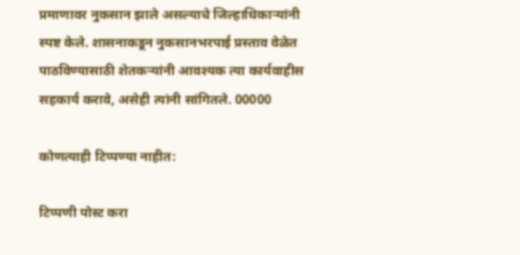प्रमाणावर नुकसान झाले असल्याचे जिल्हाधिकाऱ्यांनी स्पष्ट केले. शासनाकडून नुकसानभरपाई प्रस्ताव वेळेत पाठविण्यासाठी शेतकऱ्यांनी आवश्यक त्या कार्यवाहीस सहकार्य करावे, असेही त्यांनी सांगितले. 00000

कोणत्याही टिप्पण्‍या नाहीत:

टिप्पणी पोस्ट करा